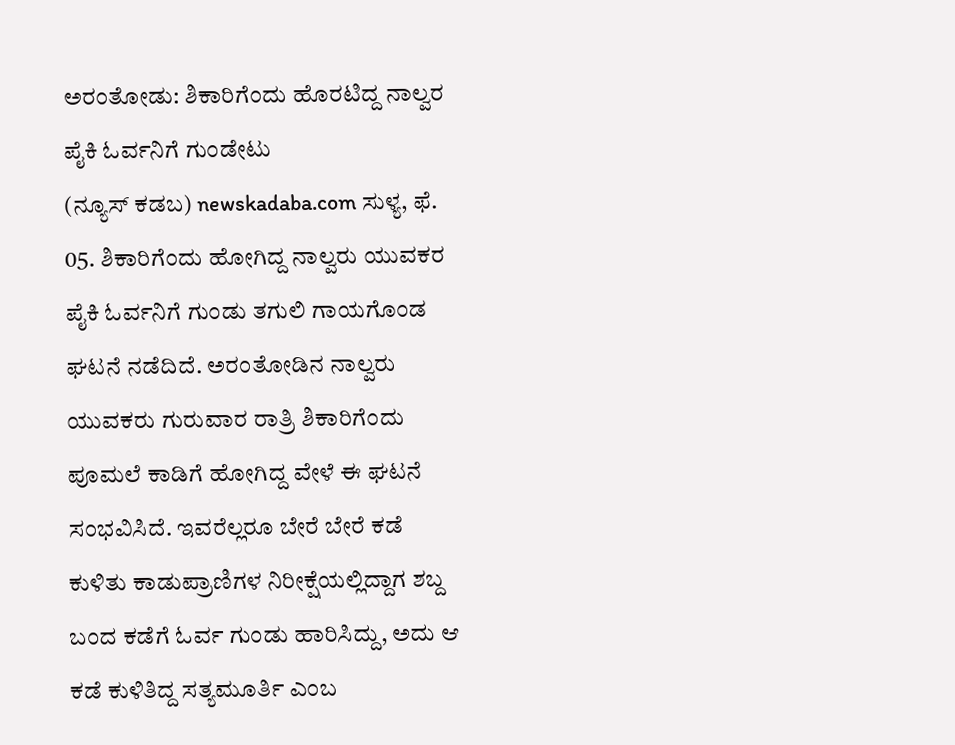ಅರಂತೋಡು: ಶಿಕಾರಿಗೆಂದು ಹೊರಟಿದ್ದ ನಾಲ್ವರ ಪೈಕಿ ಓರ್ವನಿಗೆ ಗುಂಡೇಟು
(ನ್ಯೂಸ್ ಕಡಬ) newskadaba.com ಸುಳ್ಯ, ಫೆ. 05. ಶಿಕಾರಿಗೆಂದು ಹೋಗಿದ್ದ ನಾಲ್ವರು ಯುವಕರ ಪೈಕಿ ಓರ್ವನಿಗೆ ಗುಂಡು ತಗುಲಿ ಗಾಯಗೊಂಡ ಘಟನೆ ನಡೆದಿದೆ. ಅರಂತೋಡಿನ ನಾಲ್ವರು ಯುವಕರು ಗುರುವಾರ ರಾತ್ರಿ ಶಿಕಾರಿಗೆಂದು ಪೂಮಲೆ ಕಾಡಿಗೆ ಹೋಗಿದ್ದ ವೇಳೆ ಈ ಘಟನೆ ಸಂಭವಿಸಿದೆ. ಇವರೆಲ್ಲರೂ ಬೇರೆ ಬೇರೆ ಕಡೆ ಕುಳಿತು ಕಾಡುಪ್ರಾಣಿಗಳ ನಿರೀಕ್ಷೆಯಲ್ಲಿದ್ದಾಗ ಶಬ್ದ ಬಂದ ಕಡೆಗೆ ಓರ್ವ ಗುಂಡು ಹಾರಿಸಿದ್ದು, ಅದು ಆ ಕಡೆ ಕುಳಿತಿದ್ದ ಸತ್ಯಮೂರ್ತಿ ಎಂಬ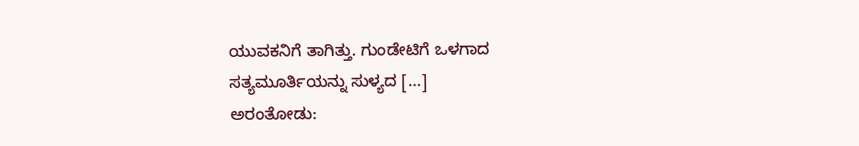ಯುವಕನಿಗೆ ತಾಗಿತ್ತು. ಗುಂಡೇಟಿಗೆ ಒಳಗಾದ ಸತ್ಯಮೂರ್ತಿಯನ್ನು ಸುಳ್ಯದ […]
ಅರಂತೋಡು: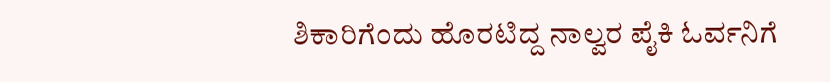ಶಿಕಾರಿಗೆಂದು ಹೊರಟಿದ್ದ ನಾಲ್ವರ ಪೈಕಿ ಓರ್ವನಿಗೆ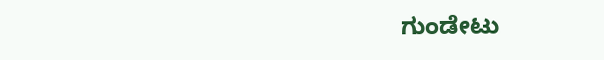ಗುಂಡೇಟು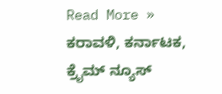Read More »
ಕರಾವಳಿ, ಕರ್ನಾಟಕ, ಕ್ರೈಮ್ ನ್ಯೂಸ್